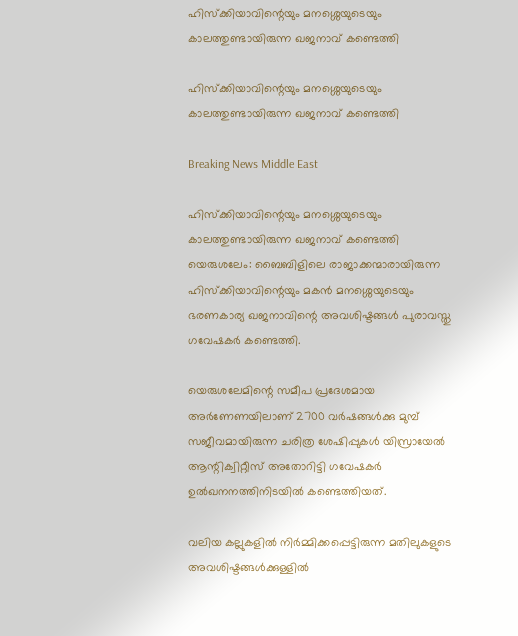ഹിസ്ക്കിയാവിന്റെയും മനശ്ശെയുടെയും കാലത്തുണ്ടായിരുന്ന ഖജനാവ് കണ്ടെത്തി

ഹിസ്ക്കിയാവിന്റെയും മനശ്ശെയുടെയും കാലത്തുണ്ടായിരുന്ന ഖജനാവ് കണ്ടെത്തി

Breaking News Middle East

ഹിസ്ക്കിയാവിന്റെയും മനശ്ശെയുടെയും കാലത്തുണ്ടായിരുന്ന ഖജനാവ് കണ്ടെത്തി
യെരുശലേം: ബൈബിളിലെ രാജാക്കന്മാരായിരുന്ന ഹിസ്ക്കിയാവിന്റെയും മകന്‍ മനശ്ശെയുടെയും ഭരണകാര്യ ഖജനാവിന്റെ അവശിഷ്ടങ്ങള്‍ പുരാവസ്തു ഗവേഷകര്‍ കണ്ടെത്തി.

യെരുശലേമിന്റെ സമീപ പ്രദേശമായ അര്‍ണേണയിലാണ് 2700 വര്‍ഷങ്ങള്‍ക്കു മുമ്പ് സജീവമായിരുന്ന ചരിത്ര ശേഷിപ്പുകള്‍ യിസ്രായേല്‍ ആന്റിക്വിറ്റീസ് അതോറിട്ടി ഗവേഷകര്‍ ഉല്‍ഖനനത്തിനിടയില്‍ കണ്ടെത്തിയത്.

വലിയ കല്ലുകളില്‍ നിര്‍മ്മിക്കപ്പെട്ടിരുന്ന മതിലുകളുടെ അവശിഷ്ടങ്ങള്‍ക്കുള്ളില്‍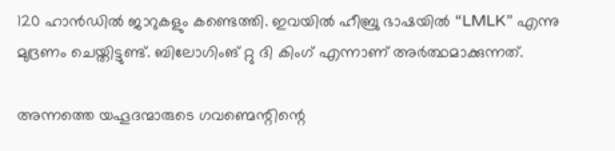120 ഹാന്‍ഡില്‍ ജാറുകളും കണ്ടെത്തി. ഇവയില്‍ ഹീബ്രു ഭാഷയില്‍ “LMLK” എന്നു മുദ്രണം ചെയ്തിട്ടുണ്ട്. ബിലോഗിംങ് റ്റു ദി കിംഗ് എന്നാണ് അര്‍ത്ഥമാക്കുന്നത്.

അന്നത്തെ യഹൂദന്മാരുടെ ഗവണ്മെന്റിന്റെ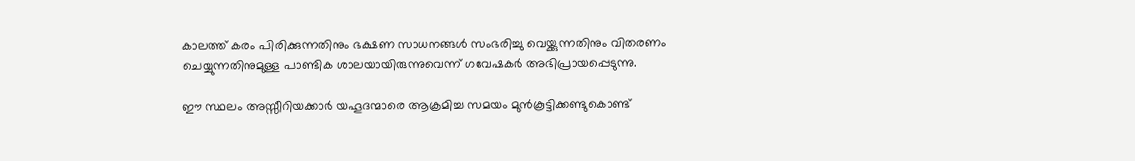കാലത്ത് കരം പിരിക്കുന്നതിനും ഭക്ഷണ സാധനങ്ങള്‍ സംഭരിച്ചു വെയ്ക്കുന്നതിനും വിതരണം ചെയ്യുന്നതിനുമുള്ള പാണ്ടിക ശാലയായിരുന്നുവെന്ന് ഗവേഷകര്‍ അഭിപ്രായപ്പെടുന്നു.

ഈ സ്ഥലം അസ്സീറിയക്കാര്‍ യഹൂദന്മാരെ ആക്രമിച്ച സമയം മുന്‍കൂട്ടിക്കണ്ടുകൊണ്ട്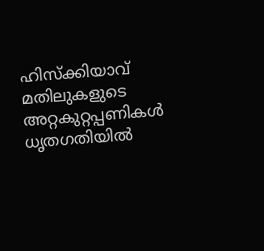ഹിസ്ക്കിയാവ് മതിലുകളുടെ അറ്റകുറ്റപ്പണികള്‍ ധൃതഗതിയില്‍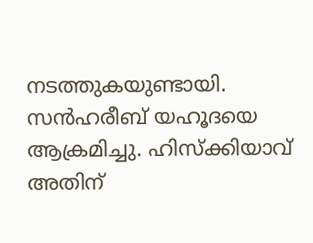നടത്തുകയുണ്ടായി. സന്‍ഹരീബ് യഹൂദയെ ആക്രമിച്ചു. ഹിസ്ക്കിയാവ് അതിന്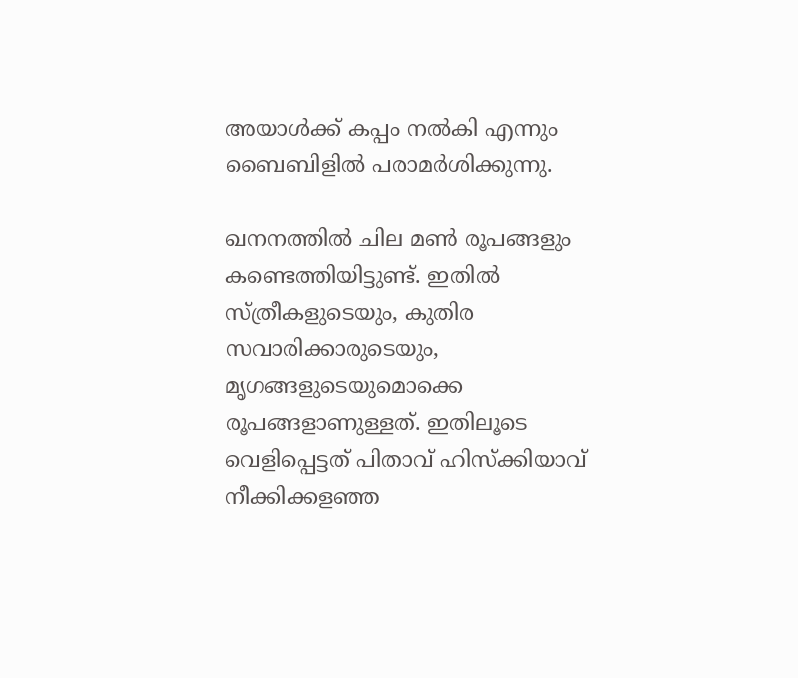അയാള്‍ക്ക് കപ്പം നല്‍കി എന്നും ബൈബിളില്‍ പരാമര്‍ശിക്കുന്നു.

ഖനനത്തില്‍ ചില മണ്‍ രൂപങ്ങളും കണ്ടെത്തിയിട്ടുണ്ട്. ഇതില്‍ സ്ത്രീകളുടെയും, കുതിര സവാരിക്കാരുടെയും, മൃഗങ്ങളുടെയുമൊക്കെ രൂപങ്ങളാണുള്ളത്. ഇതിലൂടെ വെളിപ്പെട്ടത് പിതാവ് ഹിസ്ക്കിയാവ് നീക്കിക്കളഞ്ഞ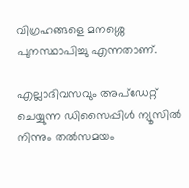വിഗ്രഹങ്ങളെ മനശ്ശെ പുനസ്ഥാപിച്ചു എന്നതാണ്.

എല്ലാദിവസവും അപ്ഡേറ്റ് ചെയ്യുന്ന ഡിസൈപ്പിൾ ന്യൂസിൽ നിന്നും തൽസമയം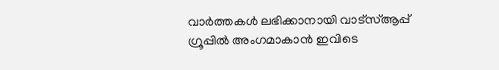വാർത്തകൾ ലഭിക്കാനായി വാട്സ്ആപ്പ് ഗ്രൂപ്പിൽ അംഗമാകാൻ ഇവിടെ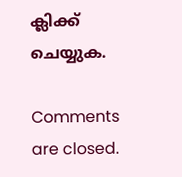ക്ലിക്ക് ചെയ്യുക.

Comments are closed.